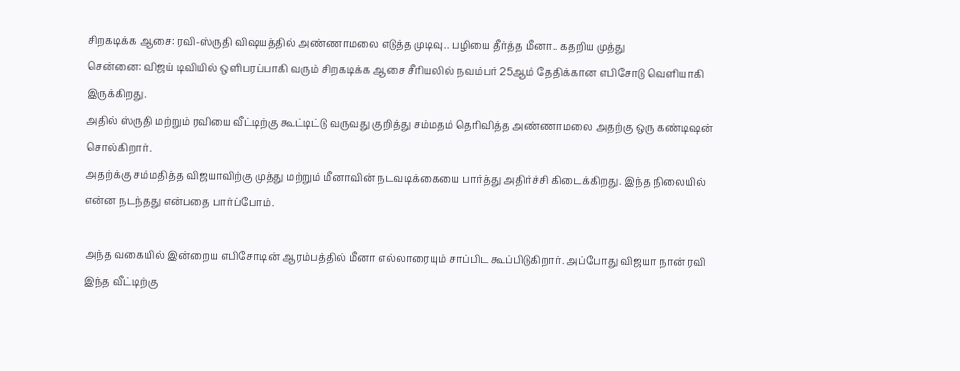சிறகடிக்க ஆசை: ரவி-ஸ்ருதி விஷயத்தில் அண்ணாமலை எடுத்த முடிவு.. பழியை தீர்த்த மீனா.. கதறிய முத்து
சென்னை: விஜய் டிவியில் ஒளிபரப்பாகி வரும் சிறகடிக்க ஆசை சீரியலில் நவம்பர் 25ஆம் தேதிக்கான எபிசோடு வெளியாகி இருக்கிறது.
அதில் ஸ்ருதி மற்றும் ரவியை வீட்டிற்கு கூட்டிட்டு வருவது குறித்து சம்மதம் தெரிவித்த அண்ணாமலை அதற்கு ஒரு கண்டிஷன் சொல்கிறார்.
அதற்க்கு சம்மதித்த விஜயாவிற்கு முத்து மற்றும் மீனாவின் நடவடிக்கையை பார்த்து அதிர்ச்சி கிடைக்கிறது. இந்த நிலையில் என்ன நடந்தது என்பதை பார்ப்போம்.

அந்த வகையில் இன்றைய எபிசோடின் ஆரம்பத்தில் மீனா எல்லாரையும் சாப்பிட கூப்பிடுகிறார். அப்போது விஜயா நான் ரவி இந்த வீட்டிற்கு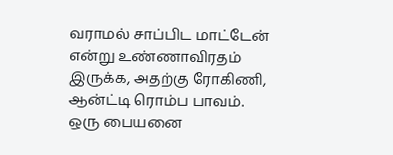வராமல் சாப்பிட மாட்டேன் என்று உண்ணாவிரதம் இருக்க, அதற்கு ரோகிணி, ஆன்ட்டி ரொம்ப பாவம். ஒரு பையனை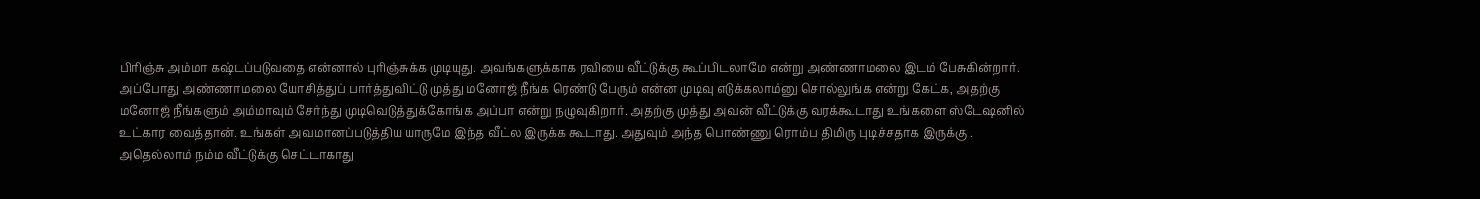பிரிஞ்சு அம்மா கஷ்டப்படுவதை என்னால் புரிஞ்சுக்க முடியுது. அவங்களுக்காக ரவியை வீட்டுக்கு கூப்பிடலாமே என்று அண்ணாமலை இடம் பேசுகின்றார்.
அப்போது அண்ணாமலை யோசித்துப் பார்த்துவிட்டு முத்து மனோஜ் நீங்க ரெண்டு பேரும் என்ன முடிவு எடுக்கலாம்னு சொல்லுங்க என்று கேட்க, அதற்கு மனோஜ் நீங்களும் அம்மாவும் சேர்ந்து முடிவெடுத்துக்கோங்க அப்பா என்று நழுவுகிறார். அதற்கு முத்து அவன் வீட்டுக்கு வரக்கூடாது உங்களை ஸ்டேஷனில் உட்கார வைத்தான். உங்கள் அவமானப்படுத்திய யாருமே இந்த வீட்ல இருக்க கூடாது. அதுவும் அந்த பொண்ணு ரொம்ப திமிரு புடிச்சதாக இருக்கு .
அதெல்லாம் நம்ம வீட்டுக்கு செட்டாகாது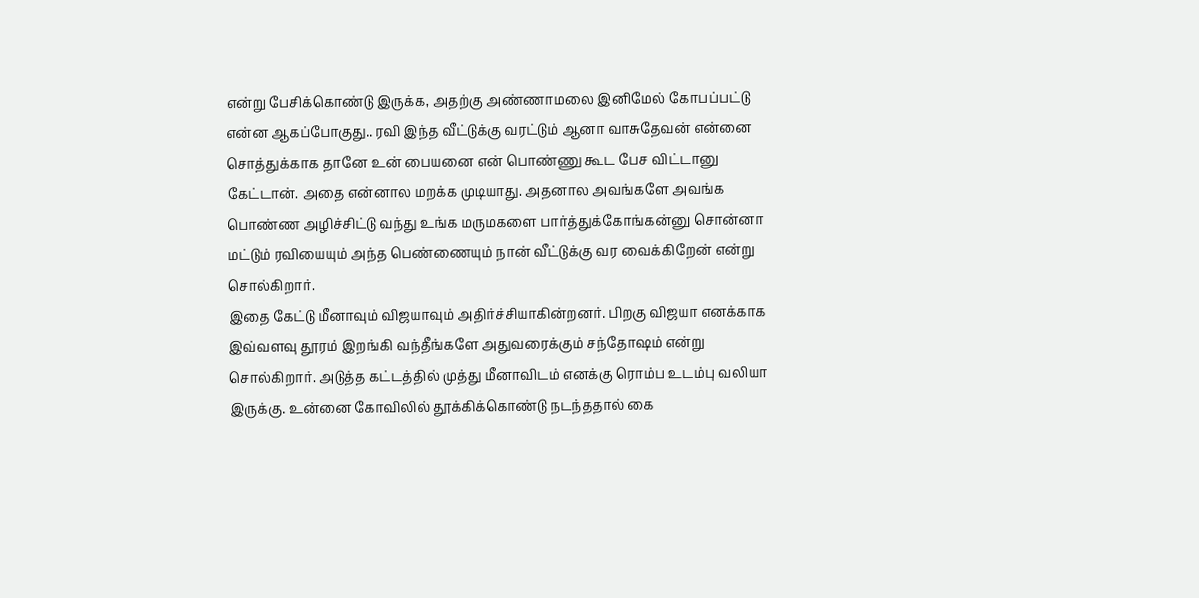என்று பேசிக்கொண்டு இருக்க, அதற்கு அண்ணாமலை இனிமேல் கோபப்பட்டு என்ன ஆகப்போகுது.. ரவி இந்த வீட்டுக்கு வரட்டும் ஆனா வாசுதேவன் என்னை சொத்துக்காக தானே உன் பையனை என் பொண்ணு கூட பேச விட்டானு கேட்டான். அதை என்னால மறக்க முடியாது. அதனால அவங்களே அவங்க பொண்ண அழிச்சிட்டு வந்து உங்க மருமகளை பார்த்துக்கோங்கன்னு சொன்னா மட்டும் ரவியையும் அந்த பெண்ணையும் நான் வீட்டுக்கு வர வைக்கிறேன் என்று சொல்கிறார்.
இதை கேட்டு மீனாவும் விஜயாவும் அதிர்ச்சியாகின்றனர். பிறகு விஜயா எனக்காக இவ்வளவு தூரம் இறங்கி வந்தீங்களே அதுவரைக்கும் சந்தோஷம் என்று சொல்கிறார். அடுத்த கட்டத்தில் முத்து மீனாவிடம் எனக்கு ரொம்ப உடம்பு வலியா இருக்கு. உன்னை கோவிலில் தூக்கிக்கொண்டு நடந்ததால் கை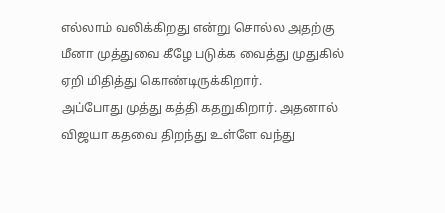எல்லாம் வலிக்கிறது என்று சொல்ல அதற்கு மீனா முத்துவை கீழே படுக்க வைத்து முதுகில் ஏறி மிதித்து கொண்டிருக்கிறார்.
அப்போது முத்து கத்தி கதறுகிறார். அதனால் விஜயா கதவை திறந்து உள்ளே வந்து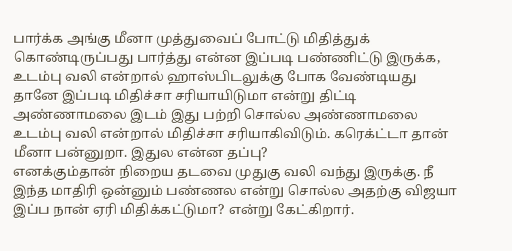பார்க்க அங்கு மீனா முத்துவைப் போட்டு மிதித்துக் கொண்டிருப்பது பார்த்து என்ன இப்படி பண்ணிட்டு இருக்க, உடம்பு வலி என்றால் ஹாஸ்பிடலுக்கு போக வேண்டியது தானே இப்படி மிதிச்சா சரியாயிடுமா என்று திட்டி அண்ணாமலை இடம் இது பற்றி சொல்ல அண்ணாமலை உடம்பு வலி என்றால் மிதிச்சா சரியாகிவிடும். கரெக்ட்டா தான் மீனா பன்னுறா. இதுல என்ன தப்பு?
எனக்கும்தான் நிறைய தடவை முதுகு வலி வந்து இருக்கு. நீ இந்த மாதிரி ஒன்னும் பண்ணல என்று சொல்ல அதற்கு விஜயா இப்ப நான் ஏரி மிதிக்கட்டுமா? என்று கேட்கிறார்.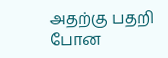அதற்கு பதறி போன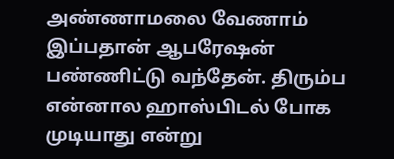அண்ணாமலை வேணாம் இப்பதான் ஆபரேஷன் பண்ணிட்டு வந்தேன். திரும்ப என்னால ஹாஸ்பிடல் போக முடியாது என்று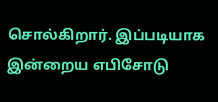சொல்கிறார். இப்படியாக இன்றைய எபிசோடு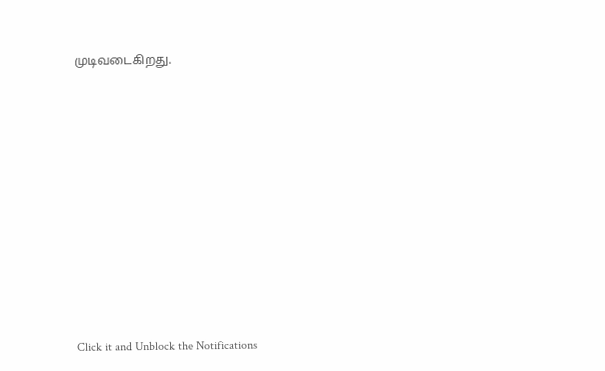முடிவடைகிறது.












Click it and Unblock the Notifications